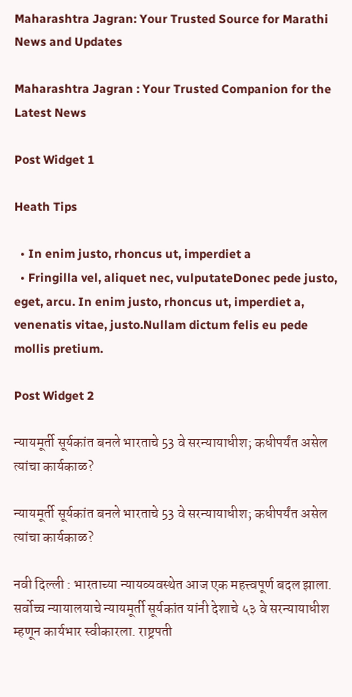Maharashtra Jagran: Your Trusted Source for Marathi News and Updates

Maharashtra Jagran : Your Trusted Companion for the Latest News

Post Widget 1

Heath Tips

  • In enim justo, rhoncus ut, imperdiet a
  • Fringilla vel, aliquet nec, vulputateDonec pede justo,  eget, arcu. In enim justo, rhoncus ut, imperdiet a, venenatis vitae, justo.Nullam dictum felis eu pede mollis pretium.

Post Widget 2

न्यायमूर्ती सूर्यकांत बनले भारताचे 53 वे सरन्यायाधीश; कधीपर्यंत असेल त्यांचा कार्यकाळ?

न्यायमूर्ती सूर्यकांत बनले भारताचे 53 वे सरन्यायाधीश; कधीपर्यंत असेल त्यांचा कार्यकाळ?

नवी दिल्ली : भारताच्या न्यायव्यवस्थेत आज एक महत्त्वपूर्ण बदल झाला. सर्वोच्च न्यायालयाचे न्यायमूर्ती सूर्यकांत यांनी देशाचे ५३ वे सरन्यायाधीश म्हणून कार्यभार स्वीकारला. राष्ट्रपती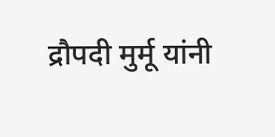द्रौपदी मुर्मू यांनी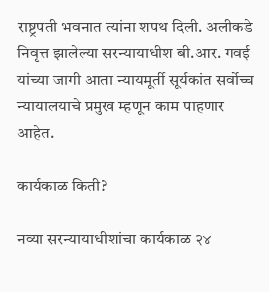राष्ट्रपती भवनात त्यांना शपथ दिली. अलीकडे निवृत्त झालेल्या सरन्यायाधीश बी.आर. गवई यांच्या जागी आता न्यायमूर्ती सूर्यकांत सर्वोच्च न्यायालयाचे प्रमुख म्हणून काम पाहणार आहेत.

कार्यकाळ किती?

नव्या सरन्यायाधीशांचा कार्यकाळ २४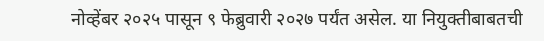नोव्हेंबर २०२५ पासून ९ फेब्रुवारी २०२७ पर्यंत असेल. या नियुक्तीबाबतची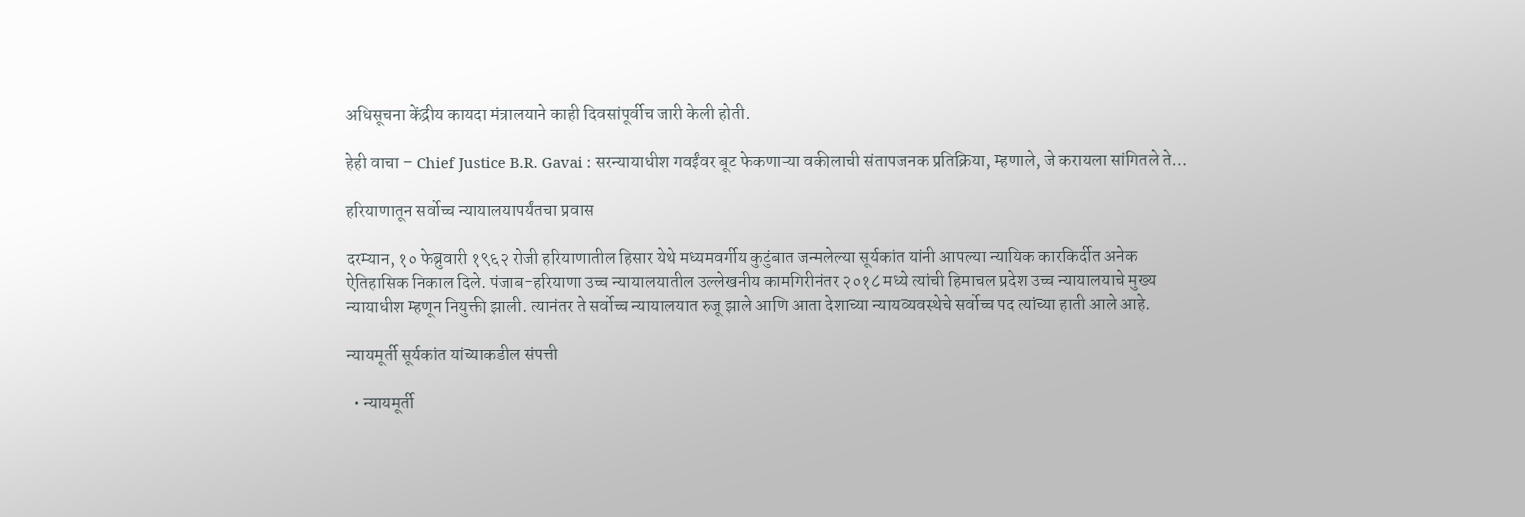अधिसूचना केंद्रीय कायदा मंत्रालयाने काही दिवसांपूर्वीच जारी केली होती.

हेही वाचा – Chief Justice B.R. Gavai : सरन्यायाधीश गवईंवर बूट फेकणाऱ्या वकीलाची संतापजनक प्रतिक्रिया, म्हणाले, जे करायला सांगितले ते…

हरियाणातून सर्वोच्च न्यायालयापर्यंतचा प्रवास

दरम्यान, १० फेब्रुवारी १९६२ रोजी हरियाणातील हिसार येथे मध्यमवर्गीय कुटुंबात जन्मलेल्या सूर्यकांत यांनी आपल्या न्यायिक कारकिर्दीत अनेक ऐतिहासिक निकाल दिले. पंजाब-हरियाणा उच्च न्यायालयातील उल्लेखनीय कामगिरीनंतर २०१८ मध्ये त्यांची हिमाचल प्रदेश उच्च न्यायालयाचे मुख्य न्यायाधीश म्हणून नियुक्ती झाली. त्यानंतर ते सर्वोच्च न्यायालयात रुजू झाले आणि आता देशाच्या न्यायव्यवस्थेचे सर्वोच्च पद त्यांच्या हाती आले आहे.

न्यायमूर्ती सूर्यकांत यांच्याकडील संपत्ती

  • न्यायमूर्ती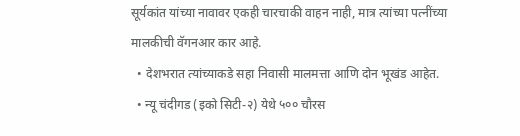सूर्यकांत यांच्या नावावर एकही चारचाकी वाहन नाही, मात्र त्यांच्या पत्नींच्या मालकीची वॅगनआर कार आहे.
  • देशभरात त्यांच्याकडे सहा निवासी मालमत्ता आणि दोन भूखंड आहेत.
  • न्यू चंदीगड (इको सिटी-२) येथे ५०० चौरस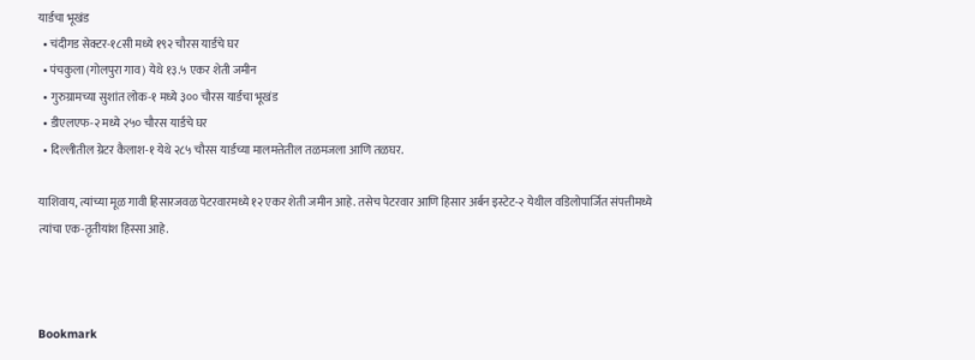यार्डचा भूखंड
  • चंदीगड सेक्टर-१८सी मध्ये १९२ चौरस यार्डचे घर
  • पंचकुला (गोलपुरा गाव) येथे १३.५ एकर शेती जमीन
  • गुरुग्रामच्या सुशांत लोक-१ मध्ये ३०० चौरस यार्डचा भूखंड
  • डीएलएफ-२ मध्ये २५० चौरस यार्डचे घर
  • दिल्लीतील ग्रेटर कैलाश-१ येथे २८५ चौरस यार्डच्या मालमत्तेतील तळमजला आणि तळघर.

याशिवाय, त्यांच्या मूळ गावी हिसारजवळ पेटरवारमध्ये १२ एकर शेती जमीन आहे. तसेच पेटरवार आणि हिसार अर्बन इस्टेट-२ येथील वडिलोपार्जित संपत्तीमध्ये त्यांचा एक-तृतीयांश हिस्सा आहे.



Bookmark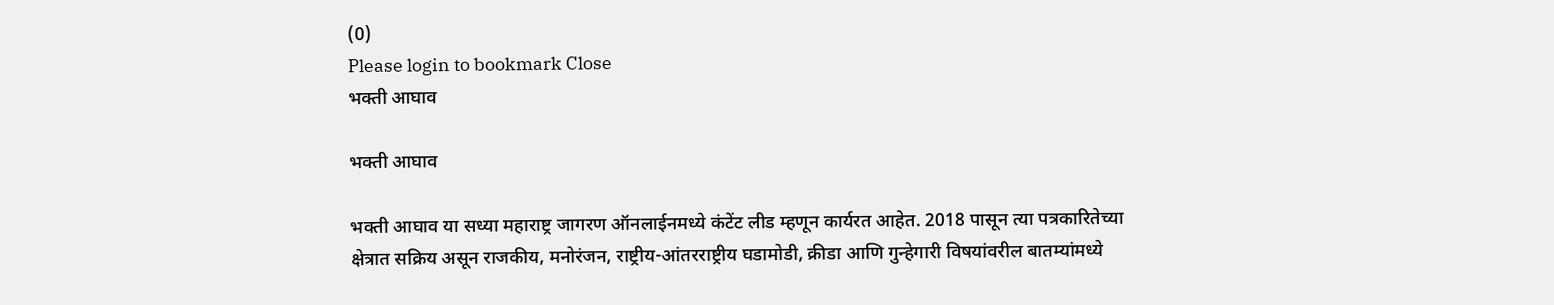(0)
Please login to bookmark Close
भक्ती आघाव

भक्ती आघाव

भक्ती आघाव या सध्या महाराष्ट्र जागरण ऑनलाईनमध्ये कंटेंट लीड म्हणून कार्यरत आहेत. 2018 पासून त्या पत्रकारितेच्या क्षेत्रात सक्रिय असून राजकीय, मनोरंजन, राष्ट्रीय-आंतरराष्ट्रीय घडामोडी, क्रीडा आणि गुन्हेगारी विषयांवरील बातम्यांमध्ये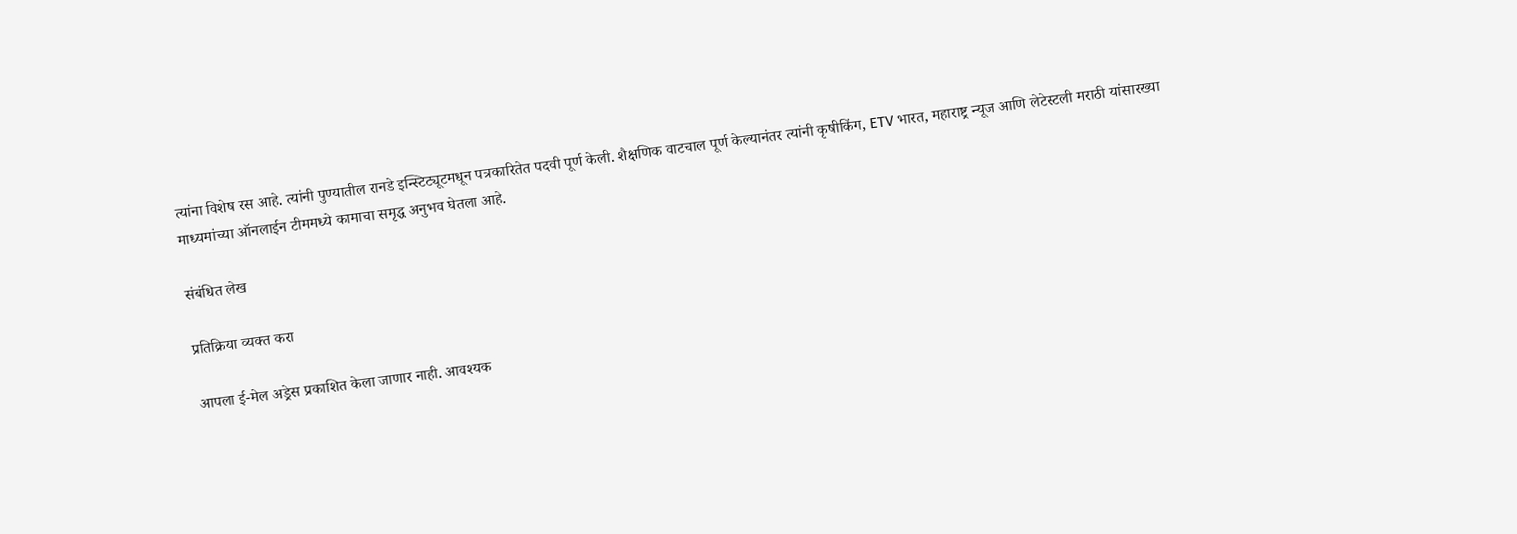त्यांना विशेष रस आहे. त्यांनी पुण्यातील रानडे इन्स्टिट्यूटमधून पत्रकारितेत पदवी पूर्ण केली. शैक्षणिक वाटचाल पूर्ण केल्यानंतर त्यांनी कृषीकिंग, ETV भारत, महाराष्ट्र न्यूज आणि लेटेस्टली मराठी यांसारख्या माध्यमांच्या ऑनलाईन टीममध्ये कामाचा समृद्ध अनुभव घेतला आहे.

संबंधित लेख

प्रतिक्रिया व्यक्त करा

आपला ई-मेल अड्रेस प्रकाशित केला जाणार नाही. आवश्यक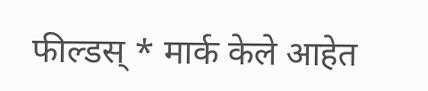फील्डस् * मार्क केले आहेत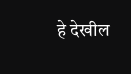हे देखील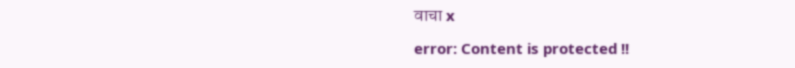वाचा x

error: Content is protected !!